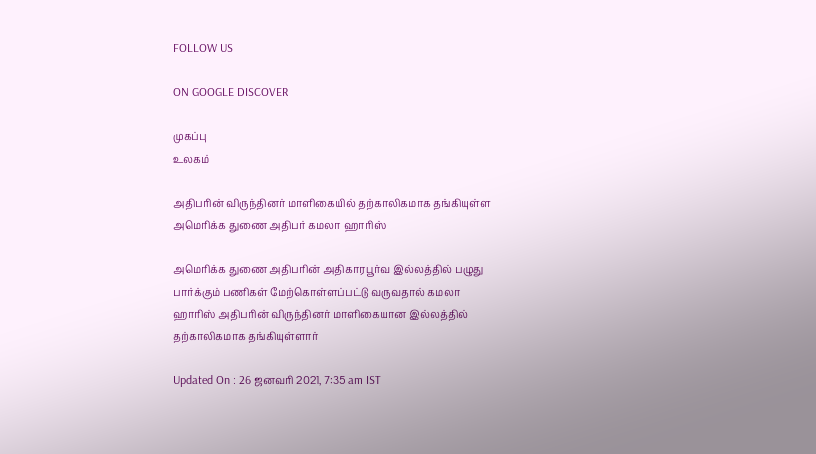FOLLOW US

ON GOOGLE DISCOVER

முகப்பு
உலகம்

அதிபரின் விருந்தினர் மாளிகையில் தற்காலிகமாக தங்கியுள்ள அமெரிக்க துணை அதிபர் கமலா ஹாரிஸ்

அமெரிக்க துணை அதிபரின் அதிகாரபூர்வ இல்லத்தில் பழுது பார்க்கும் பணிகள் மேற்கொள்ளப்பட்டு வருவதால் கமலா ஹாரிஸ் அதிபரின் விருந்தினர் மாளிகையான இல்லத்தில் தற்காலிகமாக தங்கியுள்ளார்

Updated On : 26 ஜனவரி 2021, 7:35 am IST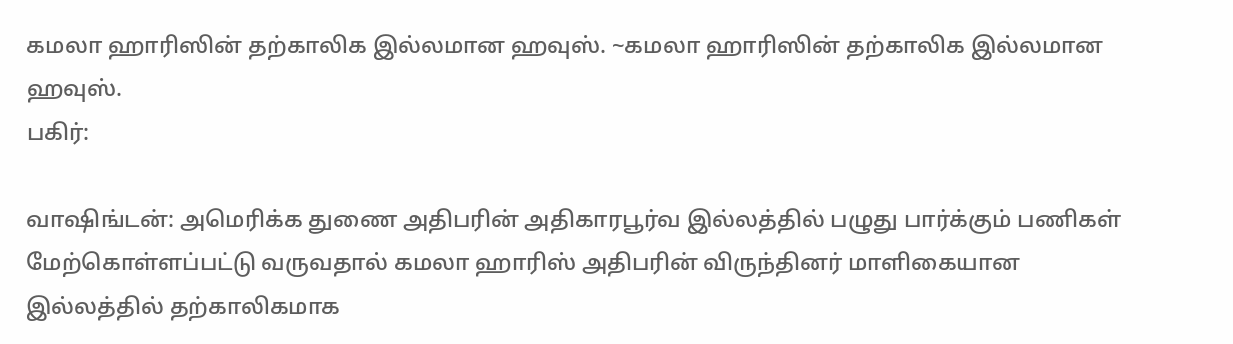கமலா ஹாரிஸின் தற்காலிக இல்லமான ஹவுஸ். ~கமலா ஹாரிஸின் தற்காலிக இல்லமான ஹவுஸ்.
பகிர்:

வாஷிங்டன்: அமெரிக்க துணை அதிபரின் அதிகாரபூர்வ இல்லத்தில் பழுது பார்க்கும் பணிகள் மேற்கொள்ளப்பட்டு வருவதால் கமலா ஹாரிஸ் அதிபரின் விருந்தினர் மாளிகையான இல்லத்தில் தற்காலிகமாக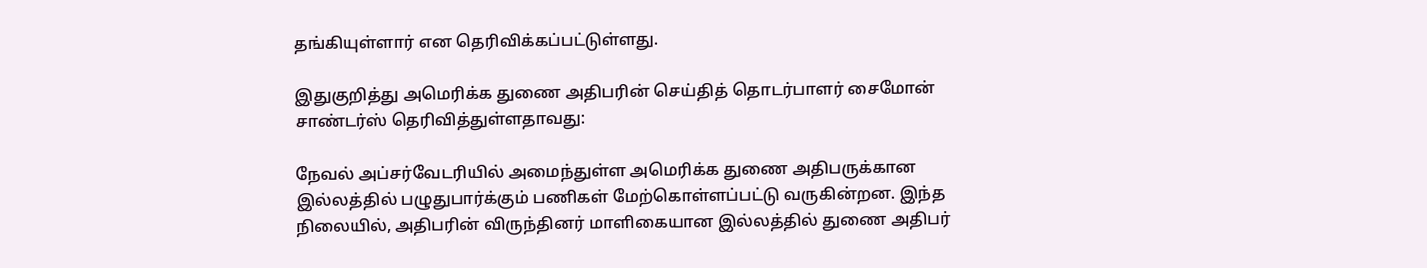தங்கியுள்ளார் என தெரிவிக்கப்பட்டுள்ளது.

இதுகுறித்து அமெரிக்க துணை அதிபரின் செய்தித் தொடர்பாளர் சைமோன் சாண்டர்ஸ் தெரிவித்துள்ளதாவது:

நேவல் அப்சர்வேடரியில் அமைந்துள்ள அமெரிக்க துணை அதிபருக்கான இல்லத்தில் பழுதுபார்க்கும் பணிகள் மேற்கொள்ளப்பட்டு வருகின்றன. இந்த நிலையில், அதிபரின் விருந்தினர் மாளிகையான இல்லத்தில் துணை அதிபர்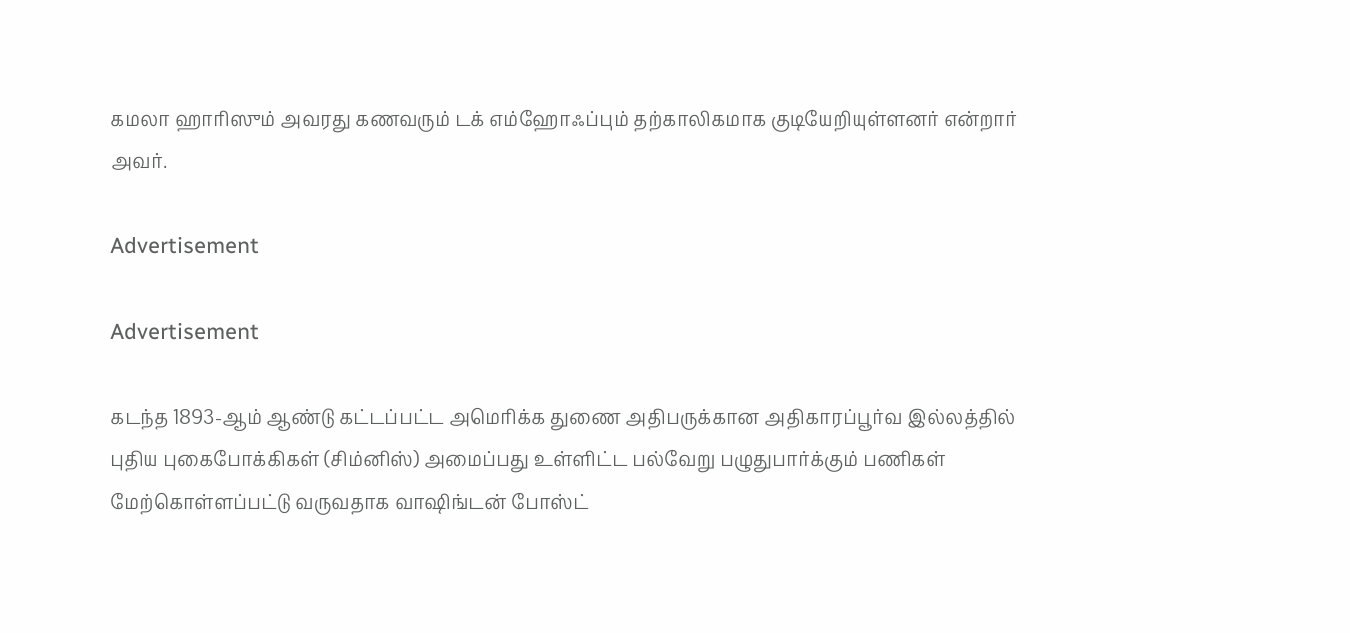கமலா ஹாரிஸும் அவரது கணவரும் டக் எம்ஹோஃப்பும் தற்காலிகமாக குடியேறியுள்ளனர் என்றார் அவர்.

Advertisement

Advertisement

கடந்த 1893-ஆம் ஆண்டு கட்டப்பட்ட அமெரிக்க துணை அதிபருக்கான அதிகாரப்பூர்வ இல்லத்தில் புதிய புகைபோக்கிகள் (சிம்னிஸ்) அமைப்பது உள்ளிட்ட பல்வேறு பழுதுபார்க்கும் பணிகள் மேற்கொள்ளப்பட்டு வருவதாக வாஷிங்டன் போஸ்ட்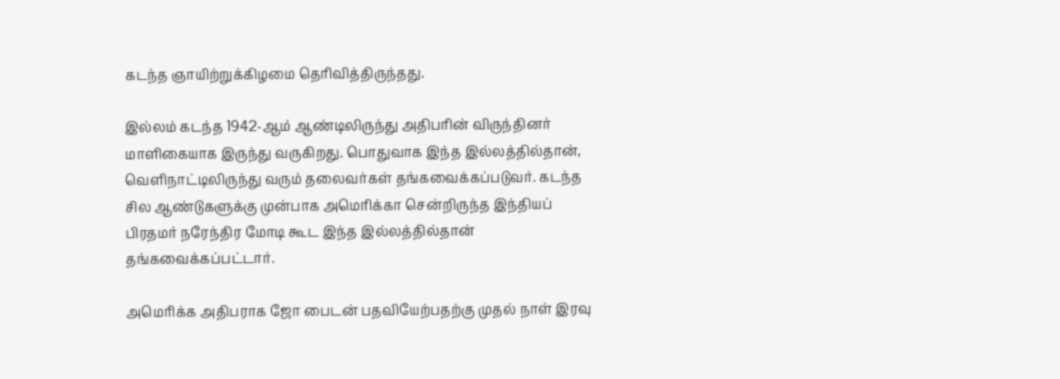கடந்த ஞாயிற்றுக்கிழமை தெரிவித்திருந்தது.

இல்லம் கடந்த 1942-ஆம் ஆண்டிலிருந்து அதிபரின் விருந்தினர் மாளிகையாக இருந்து வருகிறது. பொதுவாக இந்த இல்லத்தில்தான், வெளிநாட்டிலிருந்து வரும் தலைவர்கள் தங்கவைக்கப்படுவர். கடந்த சில ஆண்டுகளுக்கு முன்பாக அமெரிக்கா சென்றிருந்த இந்தியப் பிரதமர் நரேந்திர மோடி கூட இந்த இல்லத்தில்தான் தங்கவைக்கப்பட்டார்.

அமெரிக்க அதிபராக ஜோ பைடன் பதவியேற்பதற்கு முதல் நாள் இரவு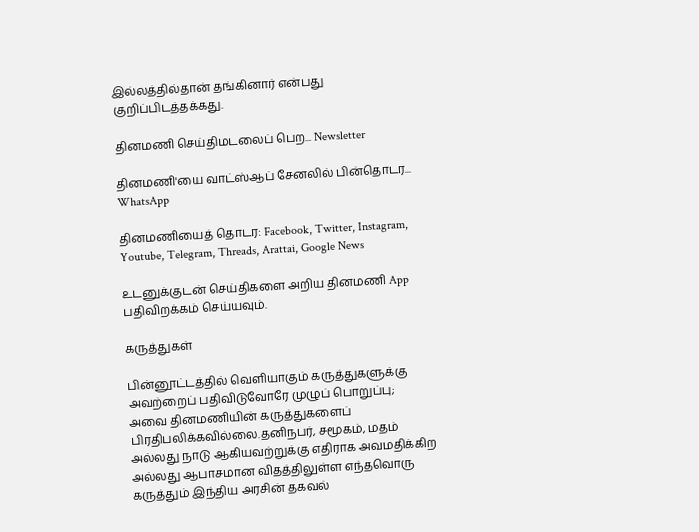இல்லத்தில்தான் தங்கினார் என்பது குறிப்பிடத்தக்கது.

தினமணி செய்திமடலைப் பெற... Newsletter

தினமணி'யை வாட்ஸ்ஆப் சேனலில் பின்தொடர... WhatsApp

தினமணியைத் தொடர: Facebook, Twitter, Instagram, Youtube, Telegram, Threads, Arattai, Google News

உடனுக்குடன் செய்திகளை அறிய தினமணி App பதிவிறக்கம் செய்யவும்.

கருத்துகள்

பின்னூட்டத்தில் வெளியாகும் கருத்துகளுக்கு அவற்றைப் பதிவிடுவோரே முழுப் பொறுப்பு; அவை தினமணியின் கருத்துகளைப் பிரதிபலிக்கவில்லை.தனிநபர், சமூகம், மதம் அல்லது நாடு ஆகியவற்றுக்கு எதிராக அவமதிக்கிற அல்லது ஆபாசமான விதத்திலுள்ள எந்தவொரு கருத்தும் இந்திய அரசின் தகவல்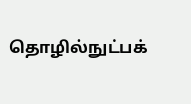தொழில்நுட்பக்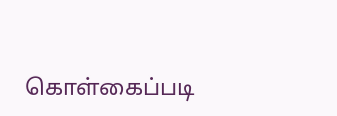கொள்கைப்படி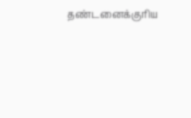தண்டனைக்குரிய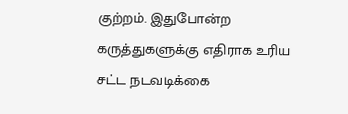குற்றம். இதுபோன்ற கருத்துகளுக்கு எதிராக உரிய சட்ட நடவடிக்கை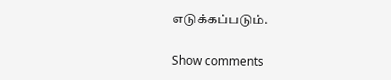எடுக்கப்படும்.

Show comments